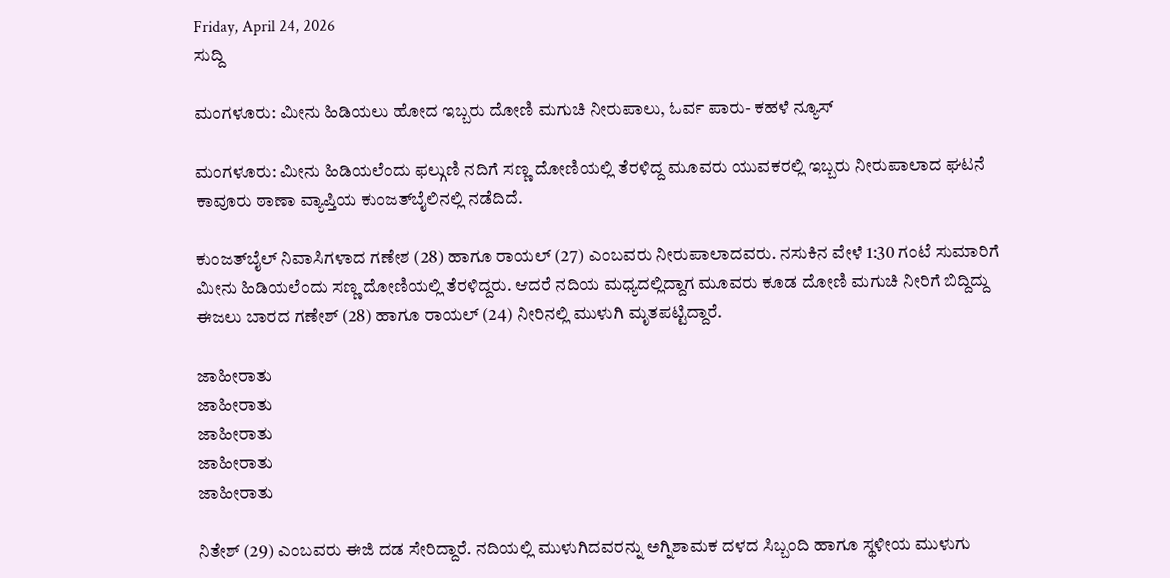Friday, April 24, 2026
ಸುದ್ದಿ

ಮಂಗಳೂರು: ಮೀನು ಹಿಡಿಯಲು ಹೋದ ಇಬ್ಬರು ದೋಣಿ ಮಗುಚಿ ನೀರುಪಾಲು, ಓರ್ವ ಪಾರು- ಕಹಳೆ ನ್ಯೂಸ್

ಮಂಗಳೂರು: ಮೀನು ಹಿಡಿಯಲೆಂದು ಫಲ್ಗುಣಿ ನದಿಗೆ ಸಣ್ಣ ದೋಣಿಯಲ್ಲಿ ತೆರಳಿದ್ದ ಮೂವರು ಯುವಕರಲ್ಲಿ ಇಬ್ಬರು ನೀರುಪಾಲಾದ ಘಟನೆ ಕಾವೂರು ಠಾಣಾ ವ್ಯಾಪ್ತಿಯ ಕುಂಜತ್‌ಬೈಲಿನಲ್ಲಿ ನಡೆದಿದೆ.

ಕುಂಜತ್‌ಬೈಲ್ ನಿವಾಸಿಗಳಾದ ಗಣೇಶ (28) ಹಾಗೂ ರಾಯಲ್ (27) ಎಂಬವರು ನೀರುಪಾಲಾದವರು. ನಸುಕಿನ ವೇಳೆ 1:30 ಗಂಟೆ ಸುಮಾರಿಗೆ ಮೀನು ಹಿಡಿಯಲೆಂದು ಸಣ್ಣ ದೋಣಿಯಲ್ಲಿ ತೆರಳಿದ್ದರು. ಆದರೆ ನದಿಯ ಮಧ್ಯದಲ್ಲಿದ್ದಾಗ ಮೂವರು ಕೂಡ ದೋಣಿ ಮಗುಚಿ ನೀರಿಗೆ ಬಿದ್ದಿದ್ದು ಈಜಲು ಬಾರದ ಗಣೇಶ್ (28) ಹಾಗೂ ರಾಯಲ್ (24) ನೀರಿನಲ್ಲಿ ಮುಳುಗಿ ಮೃತಪಟ್ಟಿದ್ದಾರೆ.

ಜಾಹೀರಾತು
ಜಾಹೀರಾತು
ಜಾಹೀರಾತು
ಜಾಹೀರಾತು
ಜಾಹೀರಾತು

ನಿತೇಶ್ (29) ಎಂಬವರು ಈಜಿ ದಡ ಸೇರಿದ್ದಾರೆ. ನದಿಯಲ್ಲಿ ಮುಳುಗಿದವರನ್ನು ಅಗ್ನಿಶಾಮಕ ದಳದ ಸಿಬ್ಬಂದಿ ಹಾಗೂ ಸ್ಥಳೀಯ ಮುಳುಗು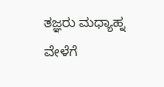ತಜ್ಞರು ಮಧ್ಯಾಹ್ನ ವೇಳೆಗೆ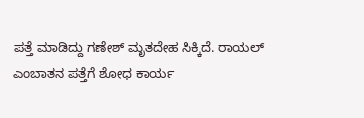ಪತ್ತೆ ಮಾಡಿದ್ದು ಗಣೇಶ್ ಮೃತದೇಹ ಸಿಕ್ಕಿದೆ. ರಾಯಲ್ ಎಂಬಾತನ ಪತ್ತೆಗೆ ಶೋಧ ಕಾರ್ಯ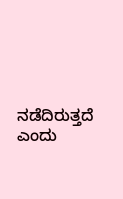ನಡೆದಿರುತ್ತದೆ ಎಂದು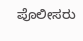ಪೊಲೀಸರು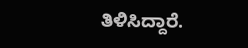ತಿಳಿಸಿದ್ದಾರೆ.